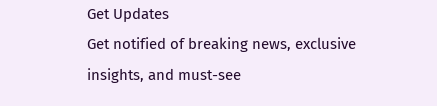Get Updates
Get notified of breaking news, exclusive insights, and must-see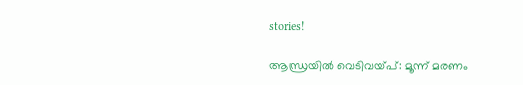stories!

ആന്ധ്രയില്‍ വെടിവയ്പ്: മൂന്ന് മരണം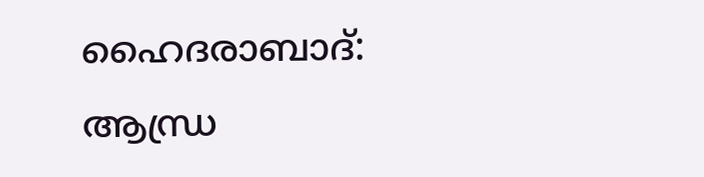ഹൈദരാബാദ്: ആന്ധ്ര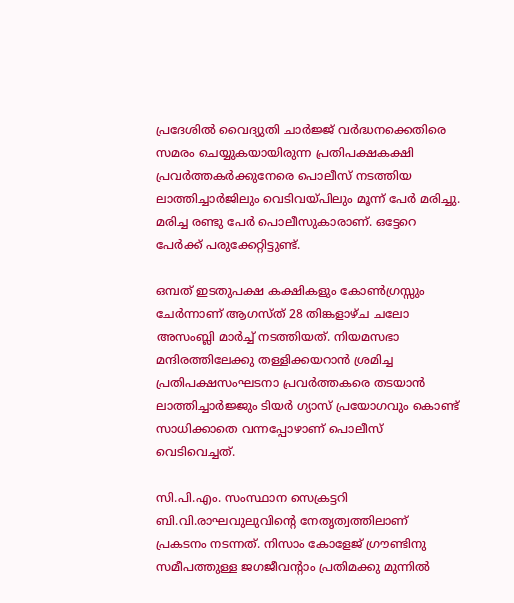പ്രദേശില്‍ വൈദ്യുതി ചാര്‍ജ്ജ് വര്‍ദ്ധനക്കെതിരെ സമരം ചെയ്യുകയായിരുന്ന പ്രതിപക്ഷകക്ഷി പ്രവര്‍ത്തകര്‍ക്കുനേരെ പൊലീസ് നടത്തിയ ലാത്തിച്ചാര്‍ജിലും വെടിവയ്പിലും മൂന്ന് പേര്‍ മരിച്ചു. മരിച്ച രണ്ടു പേര്‍ പൊലീസുകാരാണ്. ഒട്ടേറെ പേര്‍ക്ക് പരുക്കേറ്റിട്ടുണ്ട്.

ഒമ്പത് ഇടതുപക്ഷ കക്ഷികളും കോണ്‍ഗ്രസ്സും ചേര്‍ന്നാണ് ആഗസ്ത് 28 തിങ്കളാഴ്ച ചലോ അസംബ്ലി മാര്‍ച്ച് നടത്തിയത്. നിയമസഭാ മന്ദിരത്തിലേക്കു തള്ളിക്കയറാന്‍ ശ്രമിച്ച പ്രതിപക്ഷസംഘടനാ പ്രവര്‍ത്തകരെ തടയാന്‍ ലാത്തിച്ചാര്‍ജ്ജും ടിയര്‍ ഗ്യാസ് പ്രയോഗവും കൊണ്ട് സാധിക്കാതെ വന്നപ്പോഴാണ് പൊലീസ് വെടിവെച്ചത്.

സി.പി.എം. സംസ്ഥാന സെക്രട്ടറി ബി.വി.രാഘവുലുവിന്റെ നേതൃത്വത്തിലാണ് പ്രകടനം നടന്നത്. നിസാം കോളേജ് ഗ്രൗണ്ടിനു സമീപത്തുള്ള ജഗജീവന്‍റാം പ്രതിമക്കു മുന്നില്‍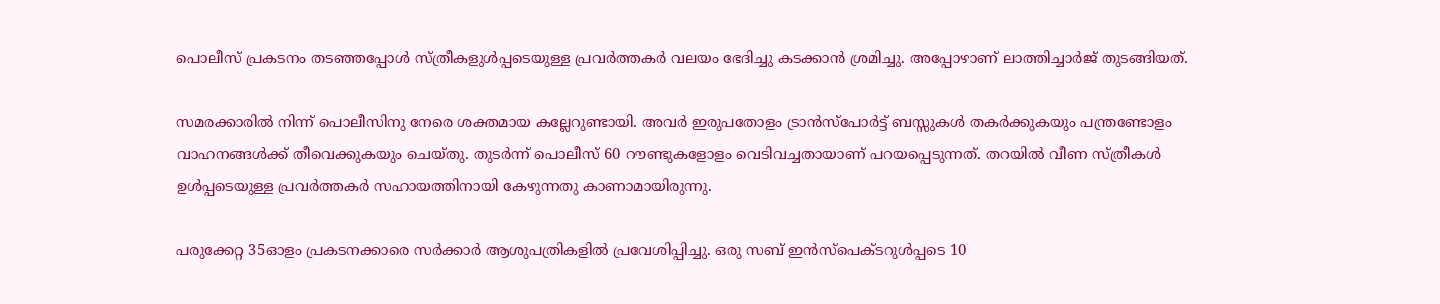പൊലീസ് പ്രകടനം തടഞ്ഞപ്പോള്‍ സ്ത്രീകളുള്‍പ്പടെയുള്ള പ്രവര്‍ത്തകര്‍ വലയം ഭേദിച്ചു കടക്കാന്‍ ശ്രമിച്ചു. അപ്പോഴാണ് ലാത്തിച്ചാര്‍ജ് തുടങ്ങിയത്.

സമരക്കാരില്‍ നിന്ന് പൊലീസിനു നേരെ ശക്തമായ കല്ലേറുണ്ടായി. അവര്‍ ഇരുപതോളം ട്രാന്‍സ്പോര്‍ട്ട് ബസ്സുകള്‍ തകര്‍ക്കുകയും പന്ത്രണ്ടോളം വാഹനങ്ങള്‍ക്ക് തീവെക്കുകയും ചെയ്തു. തുടര്‍ന്ന് പൊലീസ് 60 റൗണ്ടുകളോളം വെടിവച്ചതായാണ് പറയപ്പെടുന്നത്. തറയില്‍ വീണ സ്ത്രീകള്‍ ഉള്‍പ്പടെയുള്ള പ്രവര്‍ത്തകര്‍ സഹായത്തിനായി കേഴുന്നതു കാണാമായിരുന്നു.

പരുക്കേറ്റ 35ഓളം പ്രകടനക്കാരെ സര്‍ക്കാര്‍ ആശുപത്രികളില്‍ പ്രവേശിപ്പിച്ചു. ഒരു സബ് ഇന്‍സ്പെക്ടറുള്‍പ്പടെ 10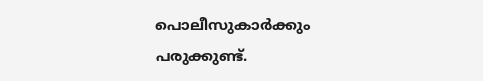പൊലീസുകാര്‍ക്കും പരുക്കുണ്ട്.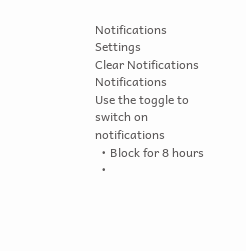Notifications
Settings
Clear Notifications
Notifications
Use the toggle to switch on notifications
  • Block for 8 hours
  •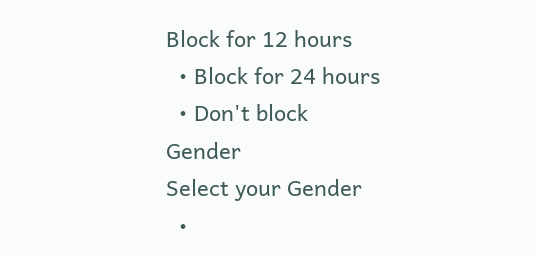Block for 12 hours
  • Block for 24 hours
  • Don't block
Gender
Select your Gender
  •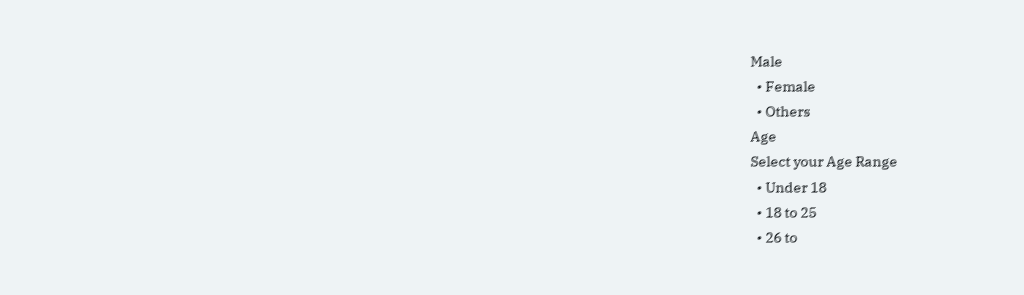Male
  • Female
  • Others
Age
Select your Age Range
  • Under 18
  • 18 to 25
  • 26 to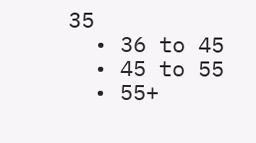35
  • 36 to 45
  • 45 to 55
  • 55+